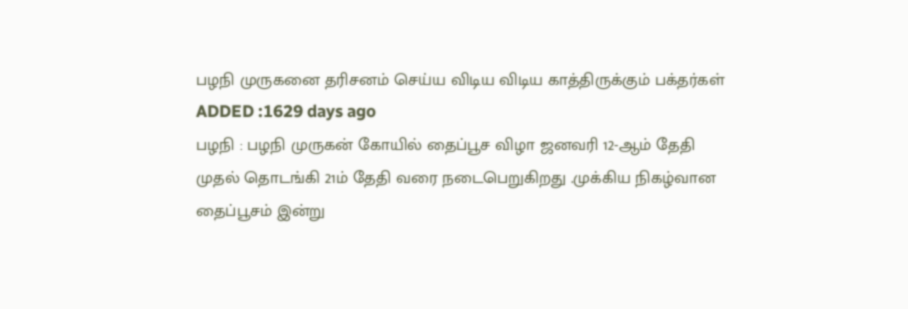பழநி முருகனை தரிசனம் செய்ய விடிய விடிய காத்திருக்கும் பக்தர்கள்
ADDED :1629 days ago
பழநி : பழநி முருகன் கோயில் தைப்பூச விழா ஜனவரி 12-ஆம் தேதி முதல் தொடங்கி 21ம் தேதி வரை நடைபெறுகிறது .முக்கிய நிகழ்வான தைப்பூசம் இன்று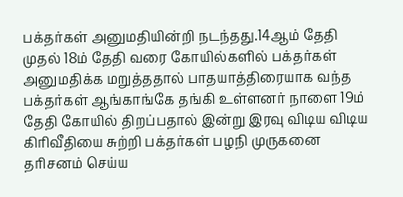பக்தர்கள் அனுமதியின்றி நடந்தது.14ஆம் தேதி முதல் 18ம் தேதி வரை கோயில்களில் பக்தர்கள் அனுமதிக்க மறுத்ததால் பாதயாத்திரையாக வந்த பக்தர்கள் ஆங்காங்கே தங்கி உள்ளனர் நாளை 19ம் தேதி கோயில் திறப்பதால் இன்று இரவு விடிய விடிய கிரிவீதியை சுற்றி பக்தர்கள் பழநி முருகனை தரிசனம் செய்ய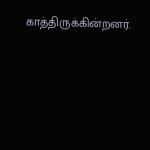காத்திருக்கின்றனர்.